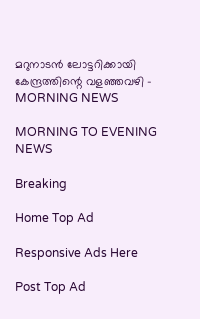മറുനാടൻ ലോട്ടറിക്കായി കേന്ദ്രത്തിന്റെ വളഞ്ഞവഴി - MORNING NEWS

MORNING TO EVENING NEWS

Breaking

Home Top Ad

Responsive Ads Here

Post Top Ad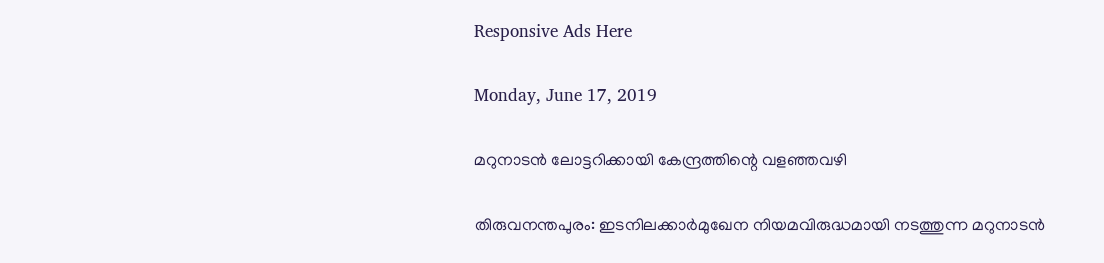Responsive Ads Here

Monday, June 17, 2019

മറുനാടൻ ലോട്ടറിക്കായി കേന്ദ്രത്തിന്റെ വളഞ്ഞവഴി

തിരുവനന്തപുരം: ഇടനിലക്കാർമുഖേന നിയമവിരുദ്ധമായി നടത്തുന്ന മറുനാടൻ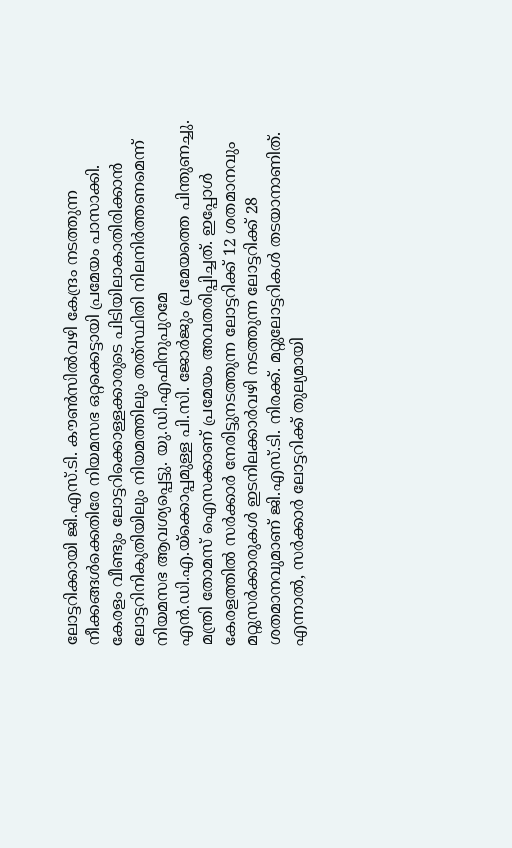ലോട്ടറിക്കായി ജി.എസ്.ടി. കൗൺസിൽവഴി കേന്ദ്രം നടത്തുന്ന നീക്കങ്ങൾക്കെതിരേ നിയമസഭ ഒറ്റക്കെട്ടായി പ്രമേയം പാസാക്കി. കേരളം വീണ്ടും ലോട്ടറിക്കൊള്ളക്കാരുടെ പിടിയിലാകാതിരിക്കാൻ ലോട്ടറിനികുതിയിലും നിയമത്തിലും തത്‌സ്ഥിതി നിലനിർത്തണമെന്ന് നിയമസഭ ആവശ്യപ്പെട്ടു. യു.ഡി.എഫിനുപുറമേ എൻ.ഡി.എ.യ്ക്കൊപ്പമുള്ള പി.സി. ജോർജും പ്രമേയത്തെ പിന്തുണച്ചു. മന്ത്രി തോമസ് ഐസക്കാണ് പ്രമേയം അവതരിപ്പിച്ചത്. ഇപ്പോൾ കേരളത്തിൽ സർക്കാർ നേരിട്ടുനടത്തുന്ന ലോട്ടറിക്ക് 12 ശതമാനവും മറ്റുസർക്കാരുകൾ ഇടനിലക്കാർവഴി നടത്തുന്ന ലോട്ടറിക്ക് 28 ശതമാനവുമാണ് ജി.എസ്.ടി. നിരക്ക്. മറ്റുലോട്ടറികൾ തടയാനാണിത്. എന്നാൽ, സർക്കാർ ലോട്ടറിക്ക് തുല്യമായി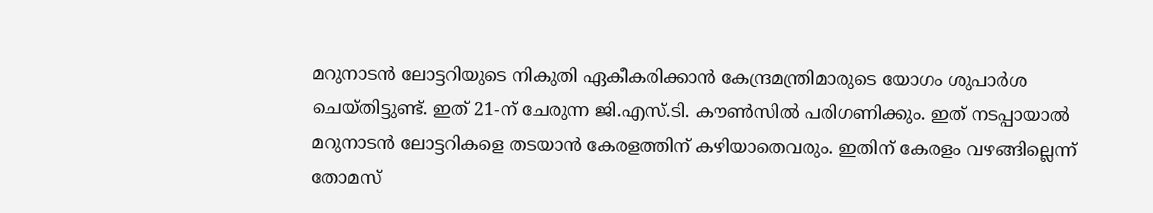മറുനാടൻ ലോട്ടറിയുടെ നികുതി ഏകീകരിക്കാൻ കേന്ദ്രമന്ത്രിമാരുടെ യോഗം ശുപാർശ ചെയ്തിട്ടുണ്ട്. ഇത് 21-ന് ചേരുന്ന ജി.എസ്.ടി. കൗൺസിൽ പരിഗണിക്കും. ഇത് നടപ്പായാൽ മറുനാടൻ ലോട്ടറികളെ തടയാൻ കേരളത്തിന് കഴിയാതെവരും. ഇതിന് കേരളം വഴങ്ങില്ലെന്ന് തോമസ്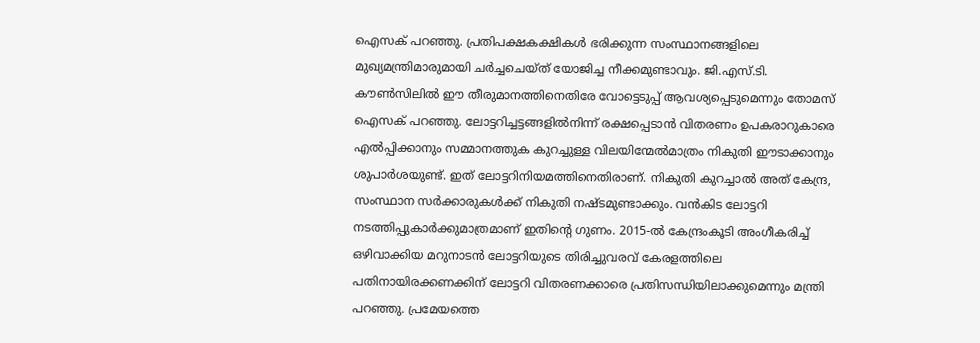ഐസക് പറഞ്ഞു. പ്രതിപക്ഷകക്ഷികൾ ഭരിക്കുന്ന സംസ്ഥാനങ്ങളിലെ മുഖ്യമന്ത്രിമാരുമായി ചർച്ചചെയ്ത്‌ യോജിച്ച നീക്കമുണ്ടാവും. ജി.എസ്.ടി. കൗൺസിലിൽ ഈ തീരുമാനത്തിനെതിരേ വോട്ടെടുപ്പ് ആവശ്യപ്പെടുമെന്നും തോമസ് ഐസക് പറഞ്ഞു. ലോട്ടറിച്ചട്ടങ്ങളിൽനിന്ന് രക്ഷപ്പെടാൻ വിതരണം ഉപകരാറുകാരെ എൽപ്പിക്കാനും സമ്മാനത്തുക കുറച്ചുള്ള വിലയിന്മേൽമാത്രം നികുതി ഈടാക്കാനും ശുപാർശയുണ്ട്. ഇത് ലോട്ടറിനിയമത്തിനെതിരാണ്. നികുതി കുറച്ചാൽ അത് കേന്ദ്ര, സംസ്ഥാന സർക്കാരുകൾക്ക് നികുതി നഷ്ടമുണ്ടാക്കും. വൻകിട ലോട്ടറി നടത്തിപ്പുകാർക്കുമാത്രമാണ് ഇതിന്റെ ഗുണം. 2015-ൽ കേന്ദ്രംകൂടി അംഗീകരിച്ച് ഒഴിവാക്കിയ മറുനാടൻ ലോട്ടറിയുടെ തിരിച്ചുവരവ് കേരളത്തിലെ പതിനായിരക്കണക്കിന് ലോട്ടറി വിതരണക്കാരെ പ്രതിസന്ധിയിലാക്കുമെന്നും മന്ത്രി പറഞ്ഞു. പ്രമേയത്തെ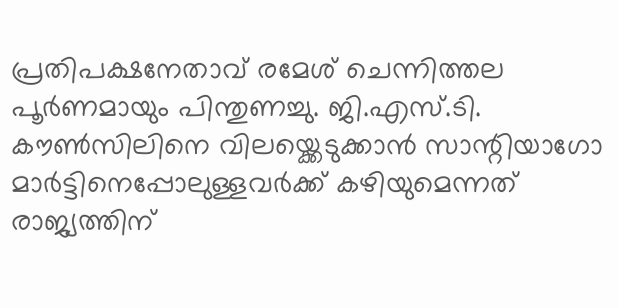പ്രതിപക്ഷനേതാവ് രമേശ് ചെന്നിത്തല പൂർണമായും പിന്തുണച്ചു. ജി.എസ്.ടി. കൗൺസിലിനെ വിലയ്ക്കെടുക്കാൻ സാന്റിയാഗോ മാർട്ടിനെപ്പോലുള്ളവർക്ക് കഴിയുമെന്നത് രാജ്യത്തിന്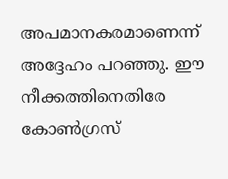അപമാനകരമാണെന്ന് അദ്ദേഹം പറഞ്ഞു. ഈ നീക്കത്തിനെതിരേ കോൺഗ്രസ്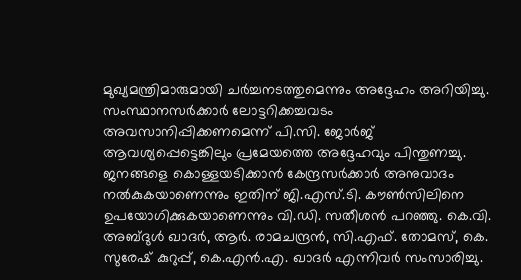മുഖ്യമന്ത്രിമാരുമായി ചർച്ചനടത്തുമെന്നും അദ്ദേഹം അറിയിച്ചു. സംസ്ഥാനസർക്കാർ ലോട്ടറിക്കച്ചവടം അവസാനിപ്പിക്കണമെന്ന് പി.സി. ജോർജ് ആവശ്യപ്പെട്ടെങ്കിലും പ്രമേയത്തെ അദ്ദേഹവും പിന്തുണച്ചു. ജനങ്ങളെ കൊള്ളയടിക്കാൻ കേന്ദ്രസർക്കാർ അനുവാദം നൽകുകയാണെന്നും ഇതിന് ജി.എസ്.ടി. കൗൺസിലിനെ ഉപയോഗിക്കുകയാണെന്നും വി.ഡി. സതീശൻ പറഞ്ഞു. കെ.വി. അബ്ദുൾ ഖാദർ, ആർ. രാമചന്ദ്രൻ, സി.എഫ്. തോമസ്, കെ. സുരേഷ് കുറുപ്പ്, കെ.എൻ.എ. ഖാദർ എന്നിവർ സംസാരിച്ചു.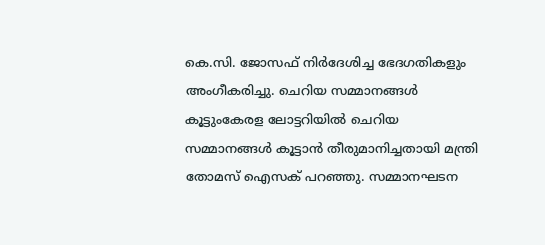കെ.സി. ജോസഫ് നിർദേശിച്ച ഭേദഗതികളും അംഗീകരിച്ചു. ചെറിയ സമ്മാനങ്ങൾ കൂട്ടുംകേരള ലോട്ടറിയിൽ ചെറിയ സമ്മാനങ്ങൾ കൂട്ടാൻ തീരുമാനിച്ചതായി മന്ത്രി തോമസ് ഐസക് പറഞ്ഞു. സമ്മാനഘടന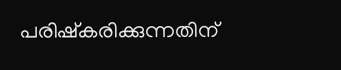പരിഷ്കരിക്കുന്നതിന്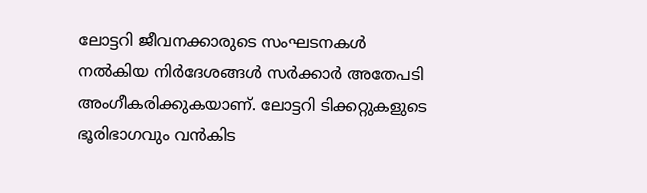ലോട്ടറി ജീവനക്കാരുടെ സംഘടനകൾ നൽകിയ നിർദേശങ്ങൾ സർക്കാർ അതേപടി അംഗീകരിക്കുകയാണ്. ലോട്ടറി ടിക്കറ്റുകളുടെ ഭൂരിഭാഗവും വൻകിട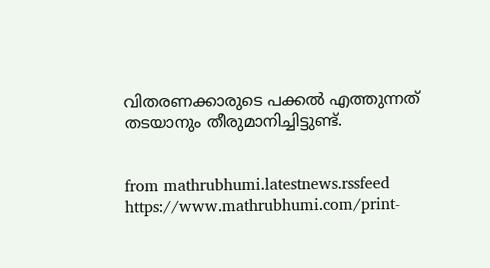വിതരണക്കാരുടെ പക്കൽ എത്തുന്നത്‌ തടയാനും തീരുമാനിച്ചിട്ടുണ്ട്.


from mathrubhumi.latestnews.rssfeed https://www.mathrubhumi.com/print-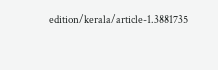edition/kerala/article-1.3881735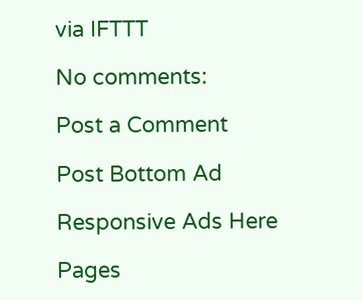via IFTTT

No comments:

Post a Comment

Post Bottom Ad

Responsive Ads Here

Pages